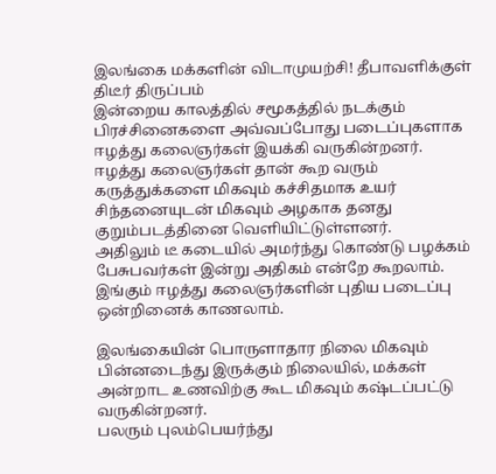இலங்கை மக்களின் விடாமுயற்சி! தீபாவளிக்குள் திடீர் திருப்பம்
இன்றைய காலத்தில் சமூகத்தில் நடக்கும் பிரச்சினைகளை அவ்வப்போது படைப்புகளாக ஈழத்து கலைஞர்கள் இயக்கி வருகின்றனர்.
ஈழத்து கலைஞர்கள் தான் கூற வரும் கருத்துக்களை மிகவும் கச்சிதமாக உயர் சிந்தனையுடன் மிகவும் அழகாக தனது குறும்படத்தினை வெளியிட்டுள்ளனர்.
அதிலும் டீ கடையில் அமர்ந்து கொண்டு பழக்கம் பேசுபவர்கள் இன்று அதிகம் என்றே கூறலாம். இங்கும் ஈழத்து கலைஞர்களின் புதிய படைப்பு ஒன்றினைக் காணலாம்.

இலங்கையின் பொருளாதார நிலை மிகவும் பின்னடைந்து இருக்கும் நிலையில், மக்கள் அன்றாட உணவிற்கு கூட மிகவும் கஷ்டப்பட்டு வருகின்றனர்.
பலரும் புலம்பெயர்ந்து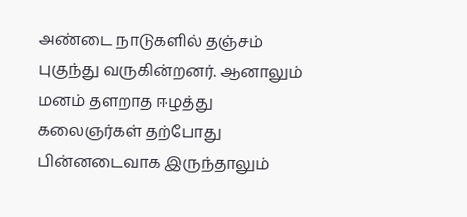அண்டை நாடுகளில் தஞ்சம் புகுந்து வருகின்றனர். ஆனாலும் மனம் தளறாத ஈழத்து கலைஞர்கள் தற்போது பின்னடைவாக இருந்தாலும்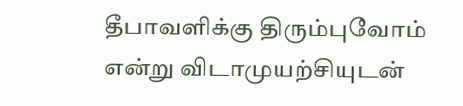தீபாவளிக்கு திரும்புவோம் என்று விடாமுயற்சியுடன்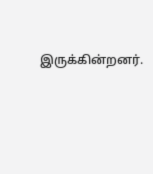இருக்கின்றனர்.